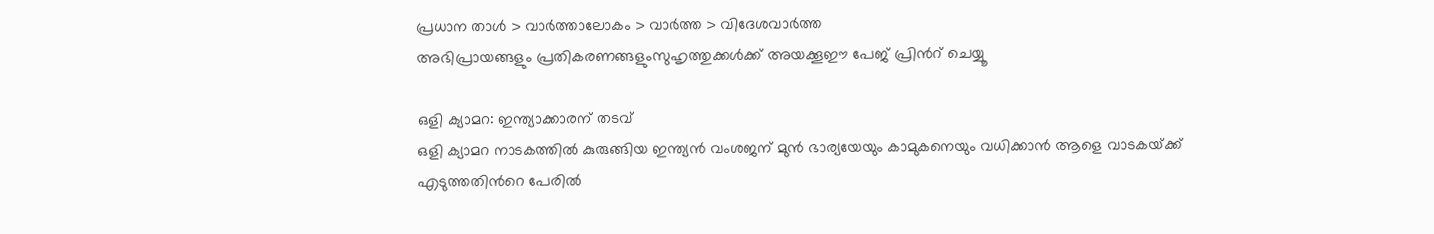പ്രധാന താള്‍ > വാര്‍ത്താലോകം > വാര്‍ത്ത > വിദേശവാര്‍ത്ത
അഭിപ്രായങ്ങളും പ്രതികരണങ്ങളുംസുഹൃത്തുക്കള്‍ക്ക് അയക്കൂഈ പേജ് പ്രിന്‍റ് ചെയ്യൂ

ഒളി ക്യാമറ: ഇന്ത്യാക്കാരന് തടവ്
ഒളി ക്യാമറ നാടകത്തില്‍ കുരുങ്ങിയ ഇന്ത്യന്‍ വംശജന് മുന്‍ ഭാര്യയേയും കാമുകനെയും വധിക്കാന്‍ ആളെ വാടകയ്‌ക്ക് എടുത്തതിന്‍റെ പേരില്‍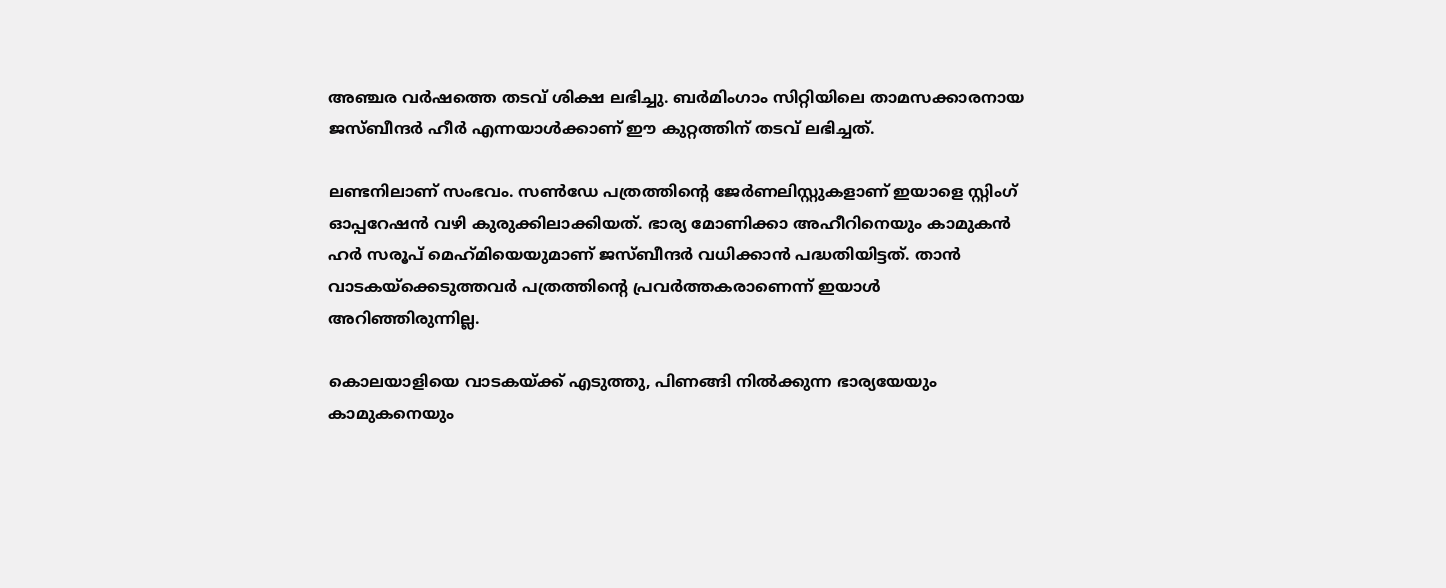അഞ്ചര വര്‍ഷത്തെ തടവ് ശിക്ഷ ലഭിച്ചു. ബര്‍മിംഗാം സിറ്റിയിലെ താമസക്കാരനായ ജസ്ബീന്ദര്‍ ഹീര്‍ എന്നയാള്‍ക്കാണ് ഈ കുറ്റത്തിന് തടവ് ലഭിച്ചത്.

ലണ്ടനിലാണ് സംഭവം. സണ്‍‌‌ഡേ പത്രത്തിന്‍റെ ജേര്‍ണലിസ്റ്റുകളാണ് ഇയാളെ സ്റ്റിംഗ് ഓപ്പറേഷന്‍ വഴി കുരുക്കിലാക്കിയത്. ഭാര്യ മോണിക്കാ അഹീറിനെയും കാമുകന്‍ ഹര്‍ സരൂപ് മെഹ്‌മിയെയുമാണ് ജസ്ബീന്ദര്‍ വധിക്കാന്‍ പദ്ധതിയിട്ടത്. താന്‍ വാടകയ്‌ക്കെടുത്തവര്‍ പത്രത്തിന്‍റെ പ്രവര്‍ത്തകരാണെന്ന് ഇയാള്‍ അറിഞ്ഞിരുന്നില്ല.

കൊലയാളിയെ വാടകയ്‌ക്ക് എടുത്തു, പിണങ്ങി നില്‍ക്കുന്ന ഭാര്യയേയും കാമുകനെയും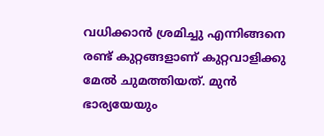വധിക്കാന്‍ ശ്രമിച്ചു എന്നിങ്ങനെ രണ്ട് കുറ്റങ്ങളാണ് കുറ്റവാളിക്കു മേല്‍ ചുമത്തിയത്. മുന്‍ ഭാര്യയേയും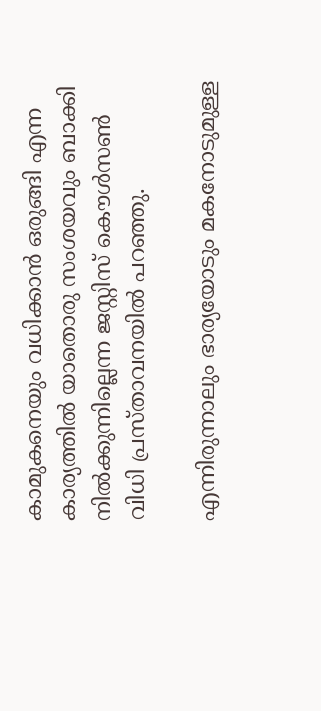കാമുകനെയും വധിക്കാന്‍ ഒരുങ്ങി എന്ന കാര്യത്തില്‍ യാതൊരു സംശയവും ബാക്കി നില്‍ക്കുന്നില്ലെന്ന ജസ്റ്റിസ് കൌള്‍സണ്‍ വിധി പ്രസ്താവനയില്‍ പറഞ്ഞു.

എന്നിരുന്നാലും ഭാര്യയോടും മകനോടുമുള്ള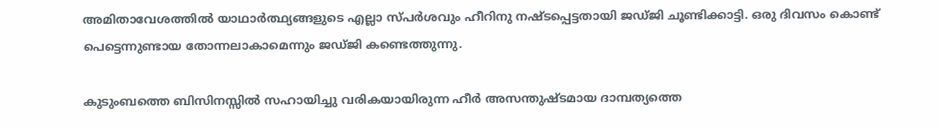അമിതാവേശത്തില്‍ യാഥാര്‍ത്ഥ്യങ്ങളുടെ എല്ലാ സ്പര്‍ശവും ഹീറിനു നഷ്ടപ്പെട്ടതായി ജഡ്ജി ചൂണ്ടിക്കാട്ടി. ഒരു ദിവസം കൊണ്ട് പെട്ടെന്നുണ്ടായ തോന്നലാകാമെന്നും ജഡ്ജി കണ്ടെത്തുന്നു.

കുടുംബത്തെ ബിസിനസ്സില്‍ സഹായിച്ചു വരികയായിരുന്ന ഹീര്‍ അസന്തുഷ്ടമായ ദാമ്പത്യത്തെ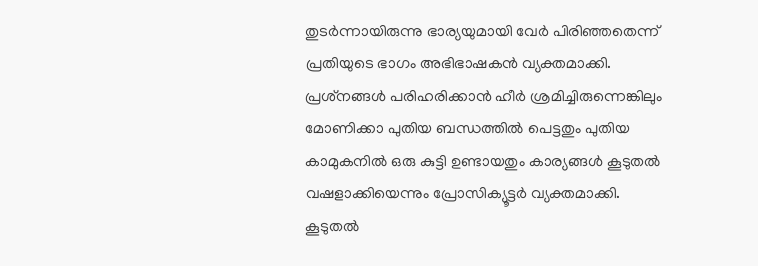തുടര്‍ന്നായിരുന്നു ഭാര്യയുമായി വേര്‍ പിരിഞ്ഞതെന്ന് പ്രതിയുടെ ഭാഗം അഭിഭാഷകന്‍ വ്യക്തമാക്കി. പ്രശ്‌നങ്ങള്‍ പരിഹരിക്കാന്‍ ഹീര്‍ ശ്രമിച്ചിരുന്നെങ്കിലും മോണിക്കാ പുതിയ ബന്ധത്തില്‍ പെട്ടതും പുതിയ കാമുകനില്‍ ഒരു കുട്ടി ഉണ്ടായതും കാര്യങ്ങള്‍ കൂടുതല്‍ വഷളാക്കിയെന്നും പ്രോസിക്യൂട്ടര്‍ വ്യക്തമാക്കി.
കൂടുതല്‍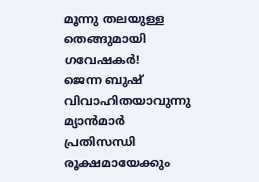മൂന്നു തലയുള്ള തെങ്ങുമായി ഗവേഷകര്‍!
ജെന്ന ബുഷ് വിവാഹിതയാവുന്നു
മ്യാന്‍‌മാര്‍ പ്രതിസന്ധി രൂക്ഷമായേക്കും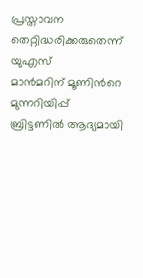പ്രസ്താവന തെറ്റിദ്ധരിക്കരുതെന്ന് യുഎസ്
മാന്‍‌മറിന് മൂണിന്‍റെ മുന്നറിയിപ്പ്
ബ്രിട്ടണില്‍ ആദ്യമായി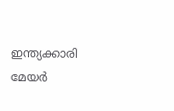ഇന്ത്യക്കാരി മേയര്‍